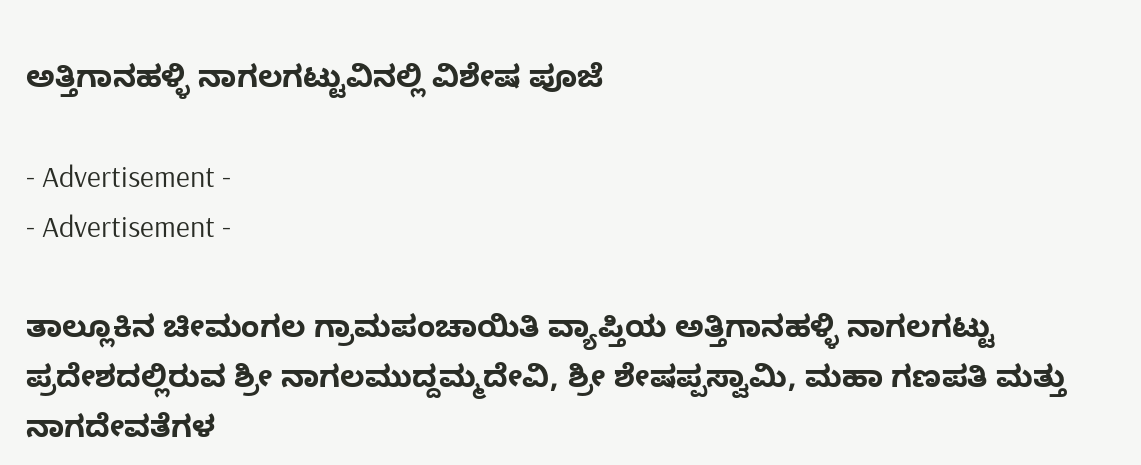ಅತ್ತಿಗಾನಹಳ್ಳಿ ನಾಗಲಗಟ್ಟುವಿನಲ್ಲಿ ವಿಶೇಷ ಪೂಜೆ

- Advertisement -
- Advertisement -

ತಾಲ್ಲೂಕಿನ ಚೀಮಂಗಲ ಗ್ರಾಮಪಂಚಾಯಿತಿ ವ್ಯಾಪ್ತಿಯ ಅತ್ತಿಗಾನಹಳ್ಳಿ ನಾಗಲಗಟ್ಟು ಪ್ರದೇಶದಲ್ಲಿರುವ ಶ್ರೀ ನಾಗಲಮುದ್ದಮ್ಮದೇವಿ, ಶ್ರೀ ಶೇಷಪ್ಪಸ್ವಾಮಿ, ಮಹಾ ಗಣಪತಿ ಮತ್ತು ನಾಗದೇವತೆಗಳ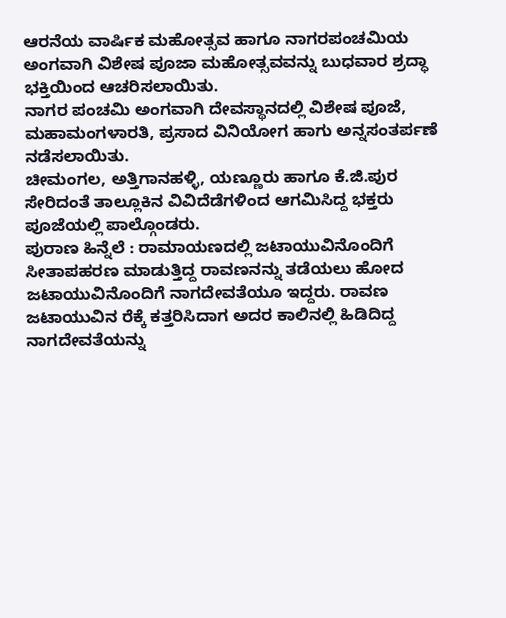ಆರನೆಯ ವಾರ್ಷಿಕ ಮಹೋತ್ಸವ ಹಾಗೂ ನಾಗರಪಂಚಮಿಯ ಅಂಗವಾಗಿ ವಿಶೇಷ ಪೂಜಾ ಮಹೋತ್ಸವವನ್ನು ಬುಧವಾರ ಶ್ರದ್ಧಾ ಭಕ್ತಿಯಿಂದ ಆಚರಿಸಲಾಯಿತು.
ನಾಗರ ಪಂಚಮಿ ಅಂಗವಾಗಿ ದೇವಸ್ಥಾನದಲ್ಲಿ ವಿಶೇಷ ಪೂಜೆ, ಮಹಾಮಂಗಳಾರತಿ, ಪ್ರಸಾದ ವಿನಿಯೋಗ ಹಾಗು ಅನ್ನಸಂತರ್ಪಣೆ ನಡೆಸಲಾಯಿತು.
ಚೀಮಂಗಲ, ಅತ್ತಿಗಾನಹಳ್ಳಿ, ಯಣ್ಣೂರು ಹಾಗೂ ಕೆ.ಜಿ.ಪುರ ಸೇರಿದಂತೆ ತಾಲ್ಲೂಕಿನ ವಿವಿದೆಡೆಗಳಿಂದ ಆಗಮಿಸಿದ್ದ ಭಕ್ತರು ಪೂಜೆಯಲ್ಲಿ ಪಾಲ್ಗೊಂಡರು.
ಪುರಾಣ ಹಿನ್ನೆಲೆ : ರಾಮಾಯಣದಲ್ಲಿ ಜಟಾಯುವಿನೊಂದಿಗೆ ಸೀತಾಪಹರಣ ಮಾಡುತ್ತಿದ್ದ ರಾವಣನನ್ನು ತಡೆಯಲು ಹೋದ ಜಟಾಯುವಿನೊಂದಿಗೆ ನಾಗದೇವತೆಯೂ ಇದ್ದರು. ರಾವಣ ಜಟಾಯುವಿನ ರೆಕ್ಕೆ ಕತ್ತರಿಸಿದಾಗ ಅದರ ಕಾಲಿನಲ್ಲಿ ಹಿಡಿದಿದ್ದ ನಾಗದೇವತೆಯನ್ನು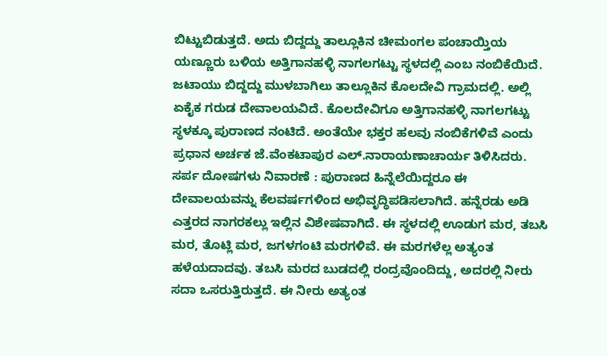ಬಿಟ್ಟುಬಿಡುತ್ತದೆ. ಅದು ಬಿದ್ದದ್ದು ತಾಲ್ಲೂಕಿನ ಚೀಮಂಗಲ ಪಂಚಾಯ್ತಿಯ ಯಣ್ಣೂರು ಬಳಿಯ ಅತ್ತಿಗಾನಹಳ್ಳಿ ನಾಗಲಗಟ್ಟು ಸ್ಥಳದಲ್ಲಿ ಎಂಬ ನಂಬಿಕೆಯಿದೆ.
ಜಟಾಯು ಬಿದ್ದದ್ದು ಮುಳಬಾಗಿಲು ತಾಲ್ಲೂಕಿನ ಕೊಲದೇವಿ ಗ್ರಾಮದಲ್ಲಿ. ಅಲ್ಲಿ ಏಕೈಕ ಗರುಡ ದೇವಾಲಯವಿದೆ. ಕೊಲದೇವಿಗೂ ಅತ್ತಿಗಾನಹಳ್ಳಿ ನಾಗಲಗಟ್ಟು ಸ್ಥಳಕ್ಕೂ ಪುರಾಣದ ನಂಟಿದೆ. ಅಂತೆಯೇ ಭಕ್ತರ ಹಲವು ನಂಬಿಕೆಗಳಿವೆ ಎಂದು ಪ್ರಧಾನ ಅರ್ಚಕ ಜೆ.ವೆಂಕಟಾಪುರ ಎಲ್‌.ನಾರಾಯಣಾಚಾರ್ಯ ತಿಳಿಸಿದರು.
ಸರ್ಪ ದೋಷಗಳು ನಿವಾರಣೆ : ಪುರಾಣದ ಹಿನ್ನೆಲೆಯಿದ್ದರೂ ಈ ದೇವಾಲಯವನ್ನು ಕೆಲವರ್ಷಗಳಿಂದ ಅಭಿವೃದ್ಧಿಪಡಿಸಲಾಗಿದೆ. ಹನ್ನೆರಡು ಅಡಿ ಎತ್ತರದ ನಾಗರಕಲ್ಲು ಇಲ್ಲಿನ ವಿಶೇಷವಾಗಿದೆ. ಈ ಸ್ಥಳದಲ್ಲಿ ಊಡುಗ ಮರ, ತಬಸಿ ಮರ, ತೊಟ್ಲಿ ಮರ, ಜಗಳಗಂಟಿ ಮರಗಳಿವೆ. ಈ ಮರಗಳೆಲ್ಲ ಅತ್ಯಂತ ಹಳೆಯದಾದವು. ತಬಸಿ ಮರದ ಬುಡದಲ್ಲಿ ರಂದ್ರವೊಂದಿದ್ದು, ಅದರಲ್ಲಿ ನೀರು ಸದಾ ಒಸರುತ್ತಿರುತ್ತದೆ. ಈ ನೀರು ಅತ್ಯಂತ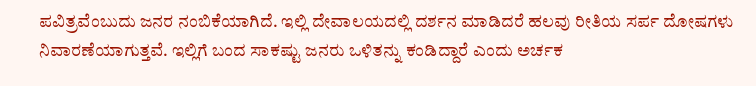ಪವಿತ್ರವೆಂಬುದು ಜನರ ನಂಬಿಕೆಯಾಗಿದೆ. ಇಲ್ಲಿ ದೇವಾಲಯದಲ್ಲಿ ದರ್ಶನ ಮಾಡಿದರೆ ಹಲವು ರೀತಿಯ ಸರ್ಪ ದೋಷಗಳು ನಿವಾರಣೆಯಾಗುತ್ತವೆ. ಇಲ್ಲಿಗೆ ಬಂದ ಸಾಕಷ್ಟು ಜನರು ಒಳಿತನ್ನು ಕಂಡಿದ್ದಾರೆ ಎಂದು ಅರ್ಚಕ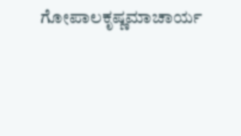ಗೋಪಾಲಕೃಷ್ಣಮಾಚಾರ್ಯ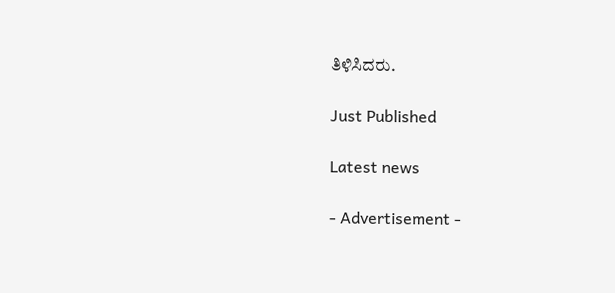ತಿಳಿಸಿದರು.

Just Published

Latest news

- Advertisement -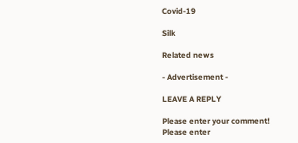Covid-19

Silk

Related news

- Advertisement -

LEAVE A REPLY

Please enter your comment!
Please enter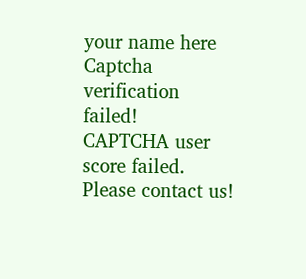your name here
Captcha verification failed!
CAPTCHA user score failed. Please contact us!